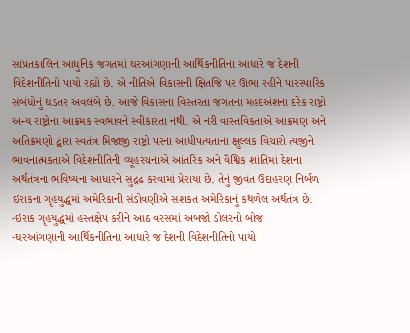સાંપ્રતકાલિન આધુનિક જગતમાં ઘરઆંગણાની આર્થિકનીતિના આધારે જ દેશની વિદેશનીતિનો પાયો રહ્યો છે. એ નીતિએ વિકાસની ક્ષિતજિ પર ઊભા રહીને પારસ્પારિક સંબંધોનું ઘડતર અવલંબે છે. આજે વિકાસના વિસ્તરતા જગતના મહદઅંશના દરેક રાષ્ટ્રો અન્ય રાષ્ટ્રોના આક્રમક સ્વભાવને સ્વીકારતા નથી. એ નરી વાસ્તવિકતાએ આક્રમણ અને અતિક્રમણો દ્વારા સ્વતંત્ર મિજાજી રાષ્ટ્રો પરના આધીપત્યતાના ક્ષુલ્લક વિચારો ત્યજીને ભાવનાત્મકતાએ વિદેશનીતિની વ્યૂહરચનાએ આંતરિક અને વૈશ્વિક શાંતિમાં દેશના અર્થતંત્રના ભવિષ્યના આધારને સુદ્રઢ કરવામાં પ્રેરાયા છે. તેનું જીવંત ઉદાહરણ નિર્બળ ઇરાકના ગૃહયુદ્ધમાં અમેરિકાની સંડોવણીએ સશકત અમેરિકાનું કથળેલ અર્થતંત્ર છે.
-ઇરાક ગૃહયુદ્ધમાં હસ્તક્ષેપ કરીને આઠ વરસમાં અબજો ડોલરનો બોજ
-ઘરઆંગણાની આર્થિકનીતિના આધારે જ દેશની વિદેશનીતિનો પાયો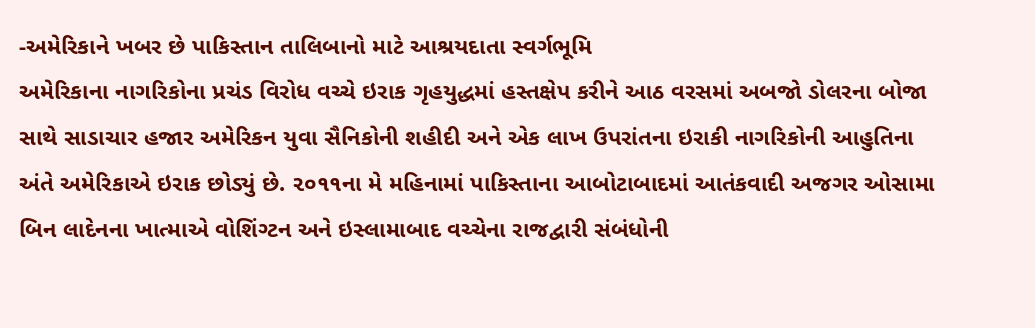-અમેરિકાને ખબર છે પાકિસ્તાન તાલિબાનો માટે આશ્રયદાતા સ્વર્ગભૂમિ
અમેરિકાના નાગરિકોના પ્રચંડ વિરોધ વચ્ચે ઇરાક ગૃહયુદ્ધમાં હસ્તક્ષેપ કરીને આઠ વરસમાં અબજો ડોલરના બોજા સાથે સાડાચાર હજાર અમેરિકન યુવા સૈનિકોની શહીદી અને એક લાખ ઉપરાંતના ઇરાકી નાગરિકોની આહુતિના અંતે અમેરિકાએ ઇરાક છોડ્યું છે. ૨૦૧૧ના મે મહિનામાં પાકિસ્તાના આબોટાબાદમાં આતંકવાદી અજગર ઓસામા બિન લાદેનના ખાત્માએ વોશિંગ્ટન અને ઇસ્લામાબાદ વચ્ચેના રાજદ્વારી સંબંધોની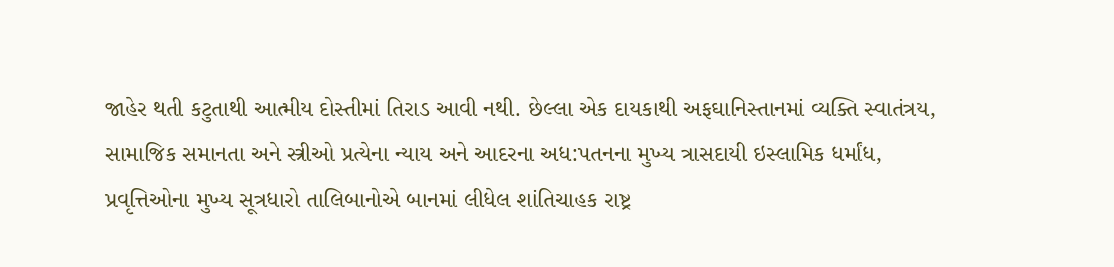જાહેર થતી કટુતાથી આત્મીય દોસ્તીમાં તિરાડ આવી નથી. છેલ્લા એક દાયકાથી અફઘાનિસ્તાનમાં વ્યક્તિ સ્વાતંત્રય, સામાજિક સમાનતા અને સ્ત્રીઓ પ્રત્યેના ન્યાય અને આદરના અધ:પતનના મુખ્ય ત્રાસદાયી ઇસ્લામિક ધર્માંધ, પ્રવૃત્તિઓના મુખ્ય સૂત્રધારો તાલિબાનોએ બાનમાં લીધેલ શાંતિચાહક રાષ્ટ્ર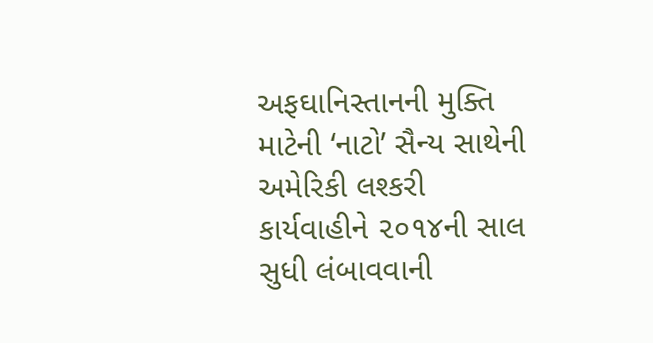અફઘાનિસ્તાનની મુક્તિ માટેની ‘નાટો’ સૈન્ય સાથેની અમેરિકી લશ્કરી કાર્યવાહીને ૨૦૧૪ની સાલ સુધી લંબાવવાની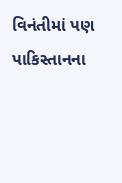વિનંતીમાં પણ પાકિસ્તાનના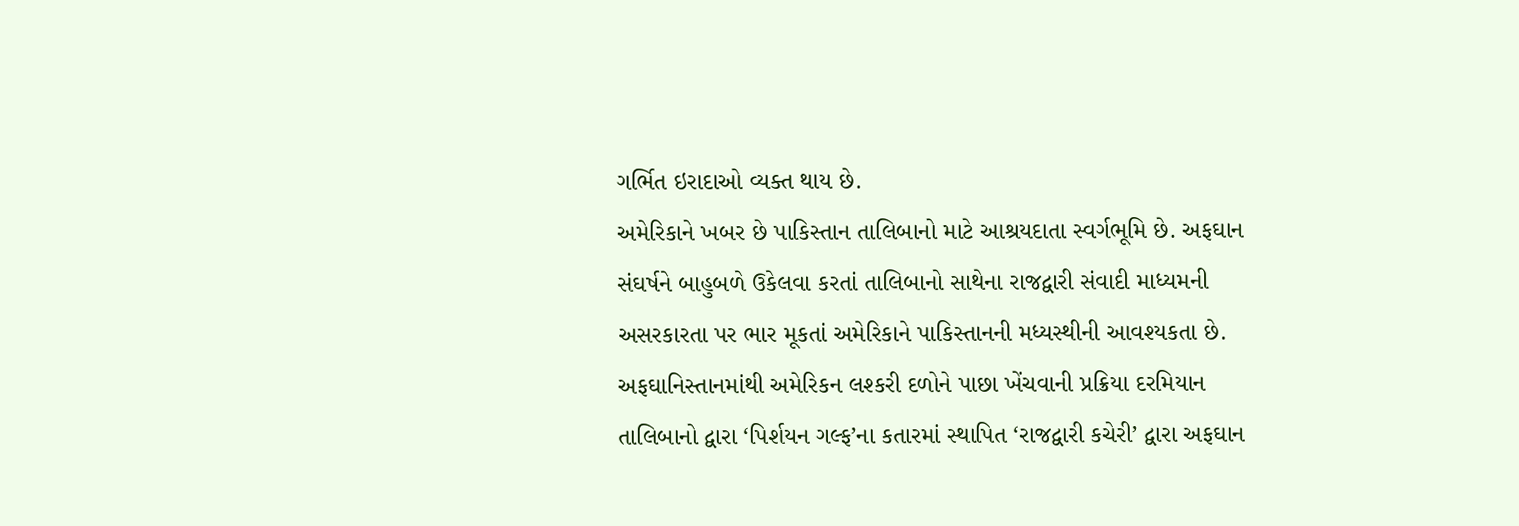ગર્ભિત ઇરાદાઓ વ્યક્ત થાય છે.
અમેરિકાને ખબર છે પાકિસ્તાન તાલિબાનો માટે આશ્રયદાતા સ્વર્ગભૂમિ છે. અફઘાન સંઘર્ષને બાહુબળે ઉકેલવા કરતાં તાલિબાનો સાથેના રાજદ્વારી સંવાદી માધ્યમની અસરકારતા પર ભાર મૂકતાં અમેરિકાને પાકિસ્તાનની મધ્યસ્થીની આવશ્યકતા છે. અફઘાનિસ્તાનમાંથી અમેરિકન લશ્કરી દળોને પાછા ખેંચવાની પ્રક્રિયા દરમિયાન તાલિબાનો દ્વારા ‘પિર્શયન ગલ્ફ’ના કતારમાં સ્થાપિત ‘રાજદ્વારી કચેરી’ દ્વારા અફઘાન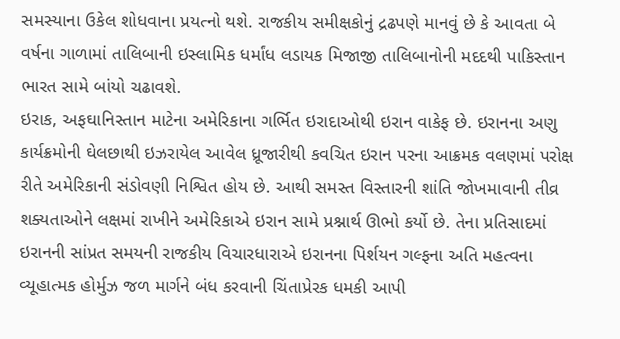સમસ્યાના ઉકેલ શોધવાના પ્રયત્નો થશે. રાજકીય સમીક્ષકોનું દ્રઢપણે માનવું છે કે આવતા બે વર્ષના ગાળામાં તાલિબાની ઇસ્લામિક ધર્માંધ લડાયક મિજાજી તાલિબાનોની મદદથી પાકિસ્તાન ભારત સામે બાંયો ચઢાવશે.
ઇરાક, અફઘાનિસ્તાન માટેના અમેરિકાના ગર્ભિત ઇરાદાઓથી ઇરાન વાકેફ છે. ઇરાનના અણુ કાર્યક્રમોની ઘેલછાથી ઇઝરાયેલ આવેલ ધ્રૂજારીથી કવચિત ઇરાન પરના આક્રમક વલણમાં પરોક્ષ રીતે અમેરિકાની સંડોવણી નિશ્વિત હોય છે. આથી સમસ્ત વિસ્તારની શાંતિ જોખમાવાની તીવ્ર શક્યતાઓને લક્ષમાં રાખીને અમેરિકાએ ઇરાન સામે પ્રશ્નાર્થ ઊભો કર્યો છે. તેના પ્રતિસાદમાં ઇરાનની સાંપ્રત સમયની રાજકીય વિચારધારાએ ઇરાનના પિર્શયન ગલ્ફના અતિ મહત્વના વ્યૂહાત્મક હોર્મુઝ જળ માર્ગને બંધ કરવાની ચિંતાપ્રેરક ધમકી આપી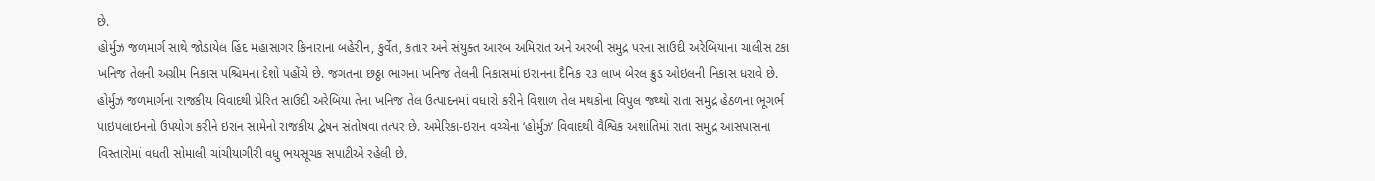છે.
હોર્મુઝ જળમાર્ગ સાથે જોડાયેલ હિંદ મહાસાગર કિનારાના બહેરીન, કુર્વેત, કતાર અને સંયુક્ત આરબ અમિરાત અને અરબી સમુદ્ર પરના સાઉદી અરેબિયાના ચાલીસ ટકા ખનિજ તેલની અગ્રીમ નિકાસ પશ્ચિમના દેશો પહોંચે છે. જગતના છઠ્ઠા ભાગના ખનિજ તેલની નિકાસમાં ઇરાનના દૈનિક ૨૩ લાખ બેરલ ક્રુડ ઓઇલની નિકાસ ધરાવે છે. હોર્મુઝ જળમાર્ગના રાજકીય વિવાદથી પ્રેરિત સાઉદી અરેબિયા તેના ખનિજ તેલ ઉત્પાદનમાં વધારો કરીને વિશાળ તેલ મથકોના વિપુલ જથ્થો રાતા સમુદ્ર હેઠળના ભૂગર્ભ પાઇપલાઇનનો ઉપયોગ કરીને ઇરાન સામેનો રાજકીય દ્વેષન સંતોષવા તત્પર છે. અમેરિકા-ઇરાન વચ્ચેના ‘હોર્મુઝ’ વિવાદથી વૈશ્વિક અશાંતિમાં રાતા સમુદ્ર આસપાસના વિસ્તારોમાં વધતી સોમાલી ચાંચીયાગીરી વધુ ભયસૂચક સપાટીએ રહેલી છે.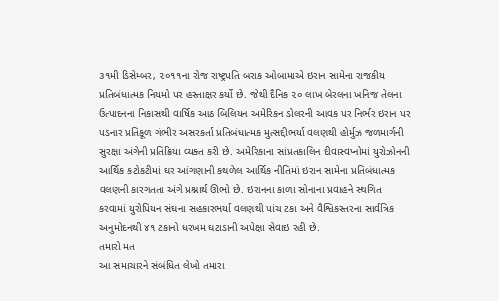૩૧મી ડિસેમ્બર, ૨૦૧૧ના રોજ રાષ્ટ્રપતિ બરાક ઓબામાએ ઇરાન સામેના રાજકીય પ્રતિબંધાત્મક નિયમો પર હસ્તાક્ષર કર્યો છે. જેથી દૈનિક ૨૦ લાખ બેરલના ખનિજ તેલના ઉત્પાદનના નિકાસથી વાર્ષિક આઠ બિલિયન અમેરિકન ડોલરની આવક પર નિર્ભર ઇરાન પર પડનાર પ્રતિકૂળ ગંભીર અસરકર્તા પ્રતિબંધાત્મક મુત્સદ્દીભર્યા વલણથી હોર્મુઝ જળમાર્ગની સુરક્ષા અંગેની પ્રતિક્રિયા વ્યક્ત કરી છે. અમેરિકાના સાંપ્રતકાલિન દીવાસ્વપ્નોમાં યુરોઝોનની આર્થિક કટોકટીમાં ઘર આંગણાની કથળેલ આર્થિક નીતિમાં ઇરાન સામેના પ્રતિબંધાત્મક વલણની કારગતતા અંગે પ્રશ્નાર્થ ઊભો છે. ઇરાનના કાળા સોનાના પ્રવાહને સ્થગિત કરવામાં યુરોપિયન સંઘના સહકારભર્યા વલણથી પાંચ ટકા અને વૈશ્વિકસ્તરના સાર્વત્રિક અનુમોદનથી ૪૧ ટકાનો ધરખમ ઘટાડાની અપેક્ષા સેવાઇ રહી છે.
તમારો મત
આ સમાચારને સંબંધિત લેખો તમારા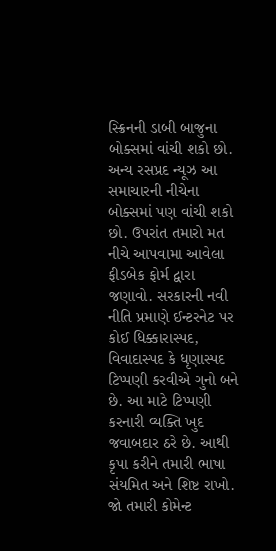સ્ક્રિનની ડાબી બાજુના બોક્સમાં વાંચી શકો છો. અન્ય રસપ્રદ ન્યૂઝ આ સમાચારની નીચેના બોક્સમાં પણ વાંચી શકો છો. ઉપરાંત તમારો મત નીચે આપવામા આવેલા ફીડબેક ફોર્મ દ્વારા જણાવો. સરકારની નવી નીતિ પ્રમાણે ઈન્ટરનેટ પર કોઈ ધિક્કારાસ્પદ, વિવાદાસ્પદ કે ધૃણાસ્પદ ટિપ્પણી કરવીએ ગુનો બને છે. આ માટે ટિપ્પણી કરનારી વ્યક્તિ ખુદ જવાબદાર ઠરે છે. આથી કૃપા કરીને તમારી ભાષા સંયમિત અને શિષ્ટ રાખો. જો તમારી કોમેન્ટ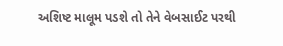અશિષ્ટ માલૂમ પડશે તો તેને વેબસાઈટ પરથી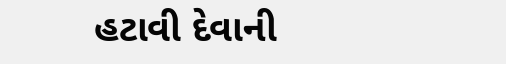હટાવી દેવાની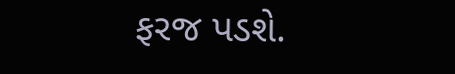ફરજ પડશે.